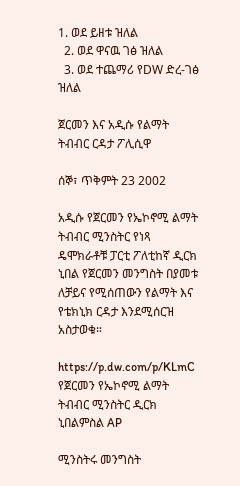1. ወደ ይዘቱ ዝለል
  2. ወደ ዋናዉ ገፅ ዝለል
  3. ወደ ተጨማሪ የDW ድረ-ገፅ ዝለል

ጀርመን እና አዲሱ የልማት ትብብር ርዳታ ፖሊሲዋ

ሰኞ፣ ጥቅምት 23 2002

አዲሱ የጀርመን የኤኮኖሚ ልማት ትብብር ሚንስትር የነጻ ዴሞክራቶቹ ፓርቲ ፖለቲከኛ ዲርክ ኒበል የጀርመን መንግስት በያመቱ ለቻይና የሚሰጠውን የልማት እና የቴክኒክ ርዳታ እንደሚሰርዝ አስታወቁ።

https://p.dw.com/p/KLmC
የጀርመን የኤኮኖሚ ልማት ትብብር ሚንስትር ዲርክ ኒበልምስል AP

ሚንስትሩ መንግስት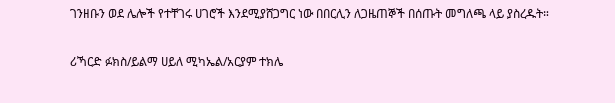ገንዘቡን ወደ ሌሎች የተቸገሩ ሀገሮች እንደሚያሸጋግር ነው በበርሊን ለጋዜጠኞች በሰጡት መግለጫ ላይ ያስረዱት።

ሪኻርድ ፉክስ/ይልማ ሀይለ ሚካኤል/አርያም ተክሌ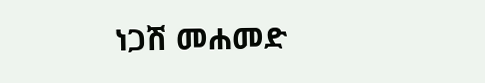ነጋሽ መሐመድ